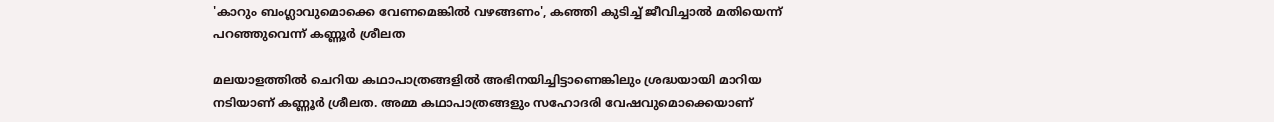'കാറും ബംഗ്ലാവുമൊക്കെ വേണമെങ്കില്‍ വഴങ്ങണം', കഞ്ഞി കുടിച്ച് ജീവിച്ചാല്‍ മതിയെന്ന് പറഞ്ഞുവെന്ന് കണ്ണൂര്‍ ശ്രീലത

മലയാളത്തില്‍ ചെറിയ കഥാപാത്രങ്ങളില്‍ അഭിനയിച്ചിട്ടാണെങ്കിലും ശ്രദ്ധയായി മാറിയ നടിയാണ് കണ്ണൂര്‍ ശ്രീലത. അമ്മ കഥാപാത്രങ്ങളും സഹോദരി വേഷവുമൊക്കെയാണ്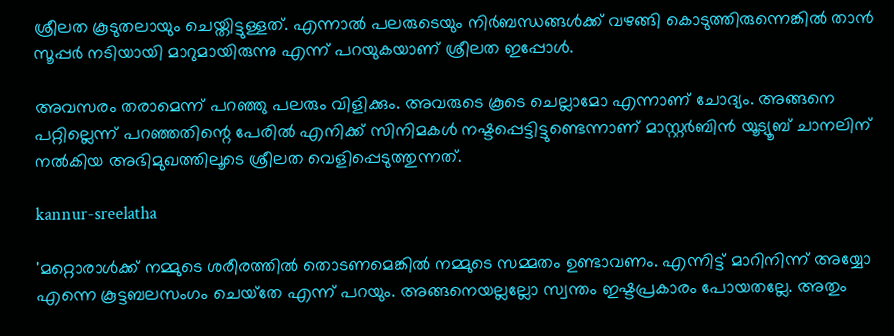ശ്രീലത കൂടുതലായും ചെയ്തിട്ടുള്ളത്. എന്നാല്‍ പലരുടെയും നിര്‍ബന്ധങ്ങള്‍ക്ക് വഴങ്ങി കൊടുത്തിരുന്നെങ്കില്‍ താന്‍ സൂപ്പര്‍ നടിയായി മാറുമായിരുന്നു എന്ന് പറയുകയാണ് ശ്രീലത ഇപ്പോള്‍.

അവസരം തരാമെന്ന് പറഞ്ഞു പലരും വിളിക്കും. അവരുടെ കൂടെ ചെല്ലാമോ എന്നാണ് ചോദ്യം. അങ്ങനെ പറ്റില്ലെന്ന് പറഞ്ഞതിന്റെ പേരില്‍ എനിക്ക് സിനിമകള്‍ നഷ്ടപ്പെട്ടിട്ടുണ്ടെന്നാണ് മാസ്റ്റര്‍ബിന്‍ യൂട്യൂബ് ചാനലിന് നല്‍കിയ അഭിമുഖത്തിലൂടെ ശ്രീലത വെളിപ്പെടുത്തുന്നത്.

kannur-sreelatha

'മറ്റൊരാള്‍ക്ക് നമ്മുടെ ശരീരത്തില്‍ തൊടണമെങ്കില്‍ നമ്മുടെ സമ്മതം ഉണ്ടാവണം. എന്നിട്ട് മാറിനിന്ന് അയ്യോ എന്നെ കൂട്ടബലസംഗം ചെയ്‌തേ എന്ന് പറയും. അങ്ങനെയല്ലല്ലോ സ്വന്തം ഇഷ്ടപ്രകാരം പോയതല്ലേ. അതും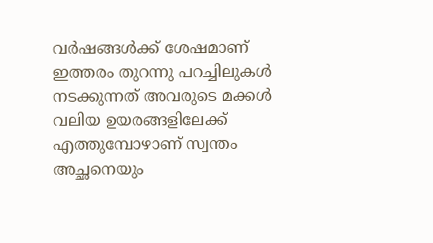വര്‍ഷങ്ങള്‍ക്ക് ശേഷമാണ് ഇത്തരം തുറന്നു പറച്ചിലുകള്‍ നടക്കുന്നത് അവരുടെ മക്കള്‍ വലിയ ഉയരങ്ങളിലേക്ക് എത്തുമ്പോഴാണ് സ്വന്തം അച്ഛനെയും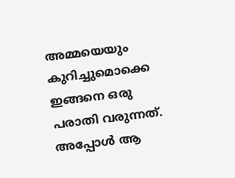അമ്മയെയും കുറിച്ചുമൊക്കെ ഇങ്ങനെ ഒരു പരാതി വരുന്നത്. അപ്പോള്‍ ആ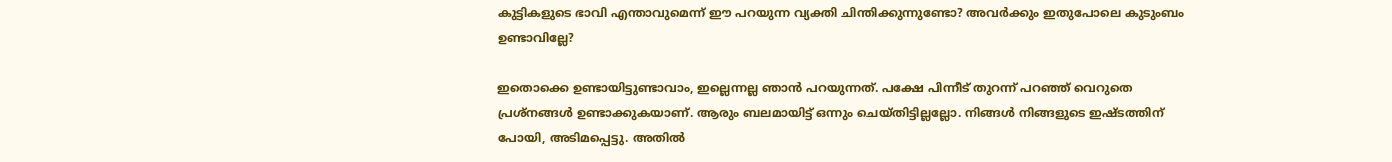കുട്ടികളുടെ ഭാവി എന്താവുമെന്ന് ഈ പറയുന്ന വ്യക്തി ചിന്തിക്കുന്നുണ്ടോ? അവര്‍ക്കും ഇതുപോലെ കുടുംബം ഉണ്ടാവില്ലേ?

ഇതൊക്കെ ഉണ്ടായിട്ടുണ്ടാവാം, ഇല്ലെന്നല്ല ഞാന്‍ പറയുന്നത്. പക്ഷേ പിന്നീട് തുറന്ന് പറഞ്ഞ് വെറുതെ പ്രശ്‌നങ്ങള്‍ ഉണ്ടാക്കുകയാണ്. ആരും ബലമായിട്ട് ഒന്നും ചെയ്തിട്ടില്ലല്ലോ. നിങ്ങള്‍ നിങ്ങളുടെ ഇഷ്ടത്തിന് പോയി, അടിമപ്പെട്ടു. അതില്‍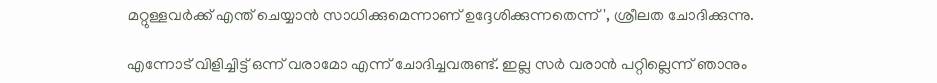മറ്റുള്ളവര്‍ക്ക് എന്ത് ചെയ്യാന്‍ സാധിക്കുമെന്നാണ് ഉദ്ദേശിക്കുന്നതെന്ന്', ശ്രീലത ചോദിക്കുന്നു.

എന്നോട് വിളിച്ചിട്ട് ഒന്ന് വരാമോ എന്ന് ചോദിച്ചവരുണ്ട്. ഇല്ല സര്‍ വരാന്‍ പറ്റില്ലെന്ന് ഞാനും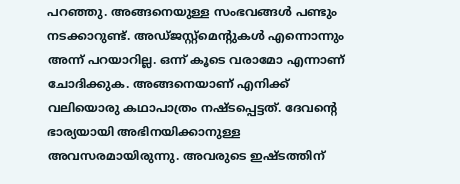പറഞ്ഞു. അങ്ങനെയുള്ള സംഭവങ്ങള്‍ പണ്ടും നടക്കാറുണ്ട്. അഡ്ജസ്റ്റ്‌മെന്റുകള്‍ എന്നൊന്നും അന്ന് പറയാറില്ല. ഒന്ന് കൂടെ വരാമോ എന്നാണ് ചോദിക്കുക. അങ്ങനെയാണ് എനിക്ക് വലിയൊരു കഥാപാത്രം നഷ്ടപ്പെട്ടത്. ദേവന്റെ ഭാര്യയായി അഭിനയിക്കാനുള്ള അവസരമായിരുന്നു. അവരുടെ ഇഷ്ടത്തിന്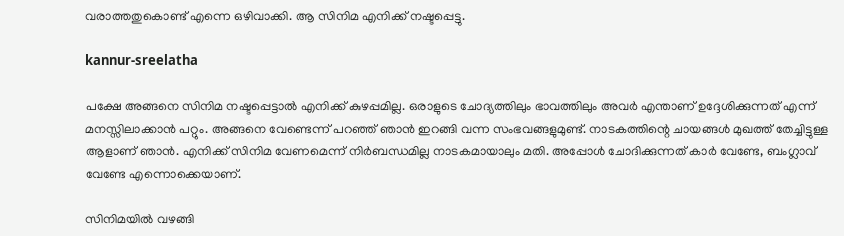വരാത്തതുകൊണ്ട് എന്നെ ഒഴിവാക്കി. ആ സിനിമ എനിക്ക് നഷ്ടപ്പെട്ടു.

kannur-sreelatha

പക്ഷേ അങ്ങനെ സിനിമ നഷ്ടപ്പെട്ടാല്‍ എനിക്ക് കുഴപ്പമില്ല. ഒരാളുടെ ചോദ്യത്തിലും ഭാവത്തിലും അവര്‍ എന്താണ് ഉദ്ദേശിക്കുന്നത് എന്ന് മനസ്സിലാക്കാന്‍ പറ്റും. അങ്ങനെ വേണ്ടെന്ന് പറഞ്ഞ് ഞാന്‍ ഇറങ്ങി വന്ന സംഭവങ്ങളുമുണ്ട്. നാടകത്തിന്റെ ചായങ്ങള്‍ മുഖത്ത് തേച്ചിട്ടുള്ള ആളാണ് ഞാന്‍. എനിക്ക് സിനിമ വേണമെന്ന് നിര്‍ബന്ധമില്ല നാടകമായാലും മതി. അപ്പോള്‍ ചോദിക്കുന്നത് കാര്‍ വേണ്ടേ, ബംഗ്ലാവ് വേണ്ടേ എന്നൊക്കെയാണ്.

സിനിമയില്‍ വഴങ്ങി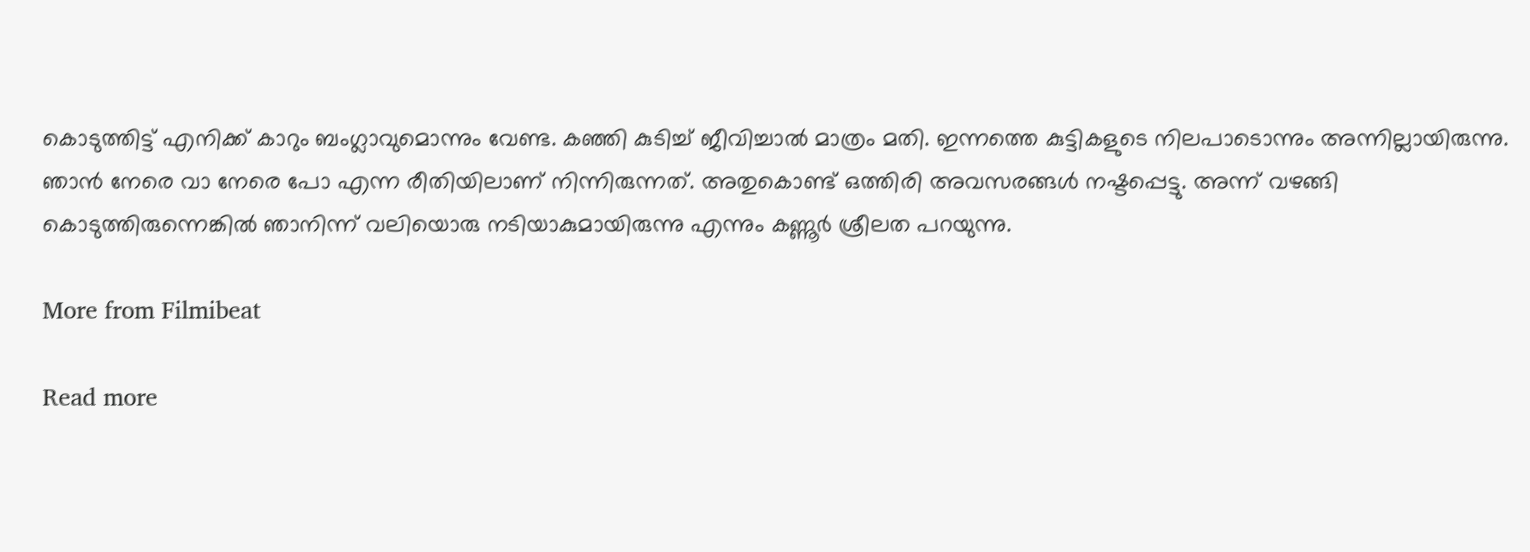കൊടുത്തിട്ട് എനിക്ക് കാറും ബംഗ്ലാവുമൊന്നും വേണ്ട. കഞ്ഞി കുടിച്ച് ജീവിച്ചാല്‍ മാത്രം മതി. ഇന്നത്തെ കുട്ടികളുടെ നിലപാടൊന്നും അന്നില്ലായിരുന്നു. ഞാന്‍ നേരെ വാ നേരെ പോ എന്ന രീതിയിലാണ് നിന്നിരുന്നത്. അതുകൊണ്ട് ഒത്തിരി അവസരങ്ങള്‍ നഷ്ടപ്പെട്ടു. അന്ന് വഴങ്ങി കൊടുത്തിരുന്നെങ്കില്‍ ഞാനിന്ന് വലിയൊരു നടിയാകുമായിരുന്നു എന്നും കണ്ണൂര്‍ ശ്രീലത പറയുന്നു.

More from Filmibeat

Read more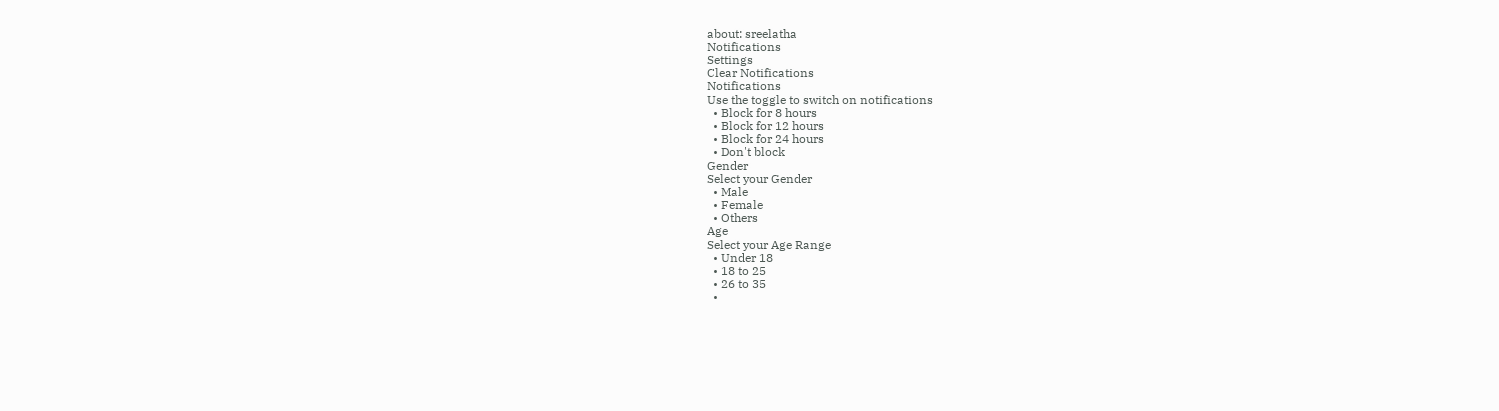about: sreelatha
Notifications
Settings
Clear Notifications
Notifications
Use the toggle to switch on notifications
  • Block for 8 hours
  • Block for 12 hours
  • Block for 24 hours
  • Don't block
Gender
Select your Gender
  • Male
  • Female
  • Others
Age
Select your Age Range
  • Under 18
  • 18 to 25
  • 26 to 35
  •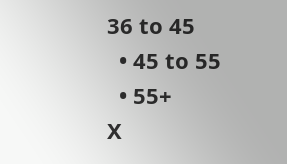36 to 45
  • 45 to 55
  • 55+
X